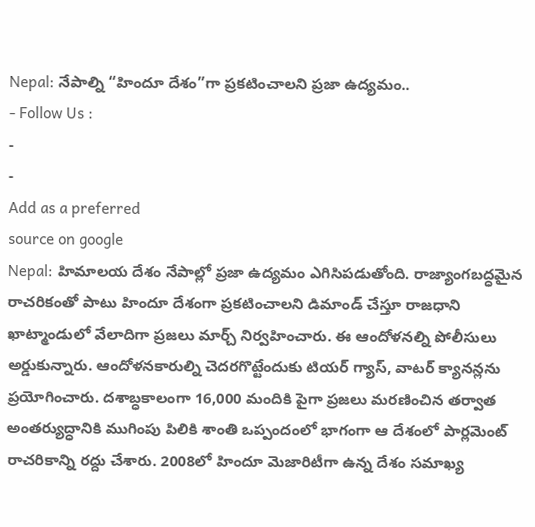Nepal: నేపాల్ని “హిందూ దేశం”గా ప్రకటించాలని ప్రజా ఉద్యమం..
- Follow Us :
-
-
Add as a preferred
source on google
Nepal: హిమాలయ దేశం నేపాల్లో ప్రజా ఉద్యమం ఎగిసిపడుతోంది. రాజ్యాంగబద్ధమైన రాచరికంతో పాటు హిందూ దేశంగా ప్రకటించాలని డిమాండ్ చేస్తూ రాజధాని ఖాట్మాండులో వేలాదిగా ప్రజలు మార్చ్ నిర్వహించారు. ఈ ఆందోళనల్ని పోలీసులు అర్డుకున్నారు. ఆందోళనకారుల్ని చెదరగొట్టేందుకు టియర్ గ్యాస్, వాటర్ క్యానన్లను ప్రయోగించారు. దశాబ్ధకాలంగా 16,000 మందికి పైగా ప్రజలు మరణించిన తర్వాత అంతర్యుద్ధానికి ముగింపు పిలికి శాంతి ఒప్పందంలో భాగంగా ఆ దేశంలో పార్లమెంట్ రాచరికాన్ని రద్దు చేశారు. 2008లో హిందూ మెజారిటీగా ఉన్న దేశం సమాఖ్య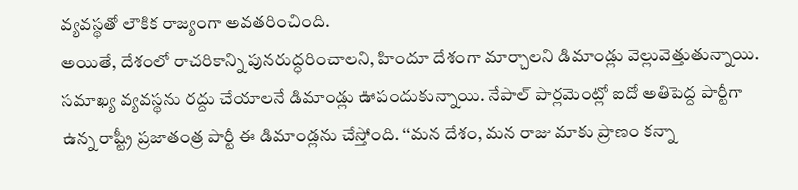వ్యవస్థతో లౌకిక రాజ్యంగా అవతరించింది.
అయితే, దేశంలో రాచరికాన్ని పునరుద్ధరించాలని, హిందూ దేశంగా మార్చాలని డిమాండ్లు వెల్లువెత్తుతున్నాయి. సమాఖ్య వ్యవస్థను రద్దు చేయాలనే డిమాండ్లు ఊపందుకున్నాయి. నేపాల్ పార్లమెంట్లో ఐదో అతిపెద్ద పార్టీగా ఉన్న రాష్ట్రీ ప్రజాతంత్ర పార్టీ ఈ డిమాండ్లను చేస్తోంది. ‘‘మన దేశం, మన రాజు మాకు ప్రాణం కన్నా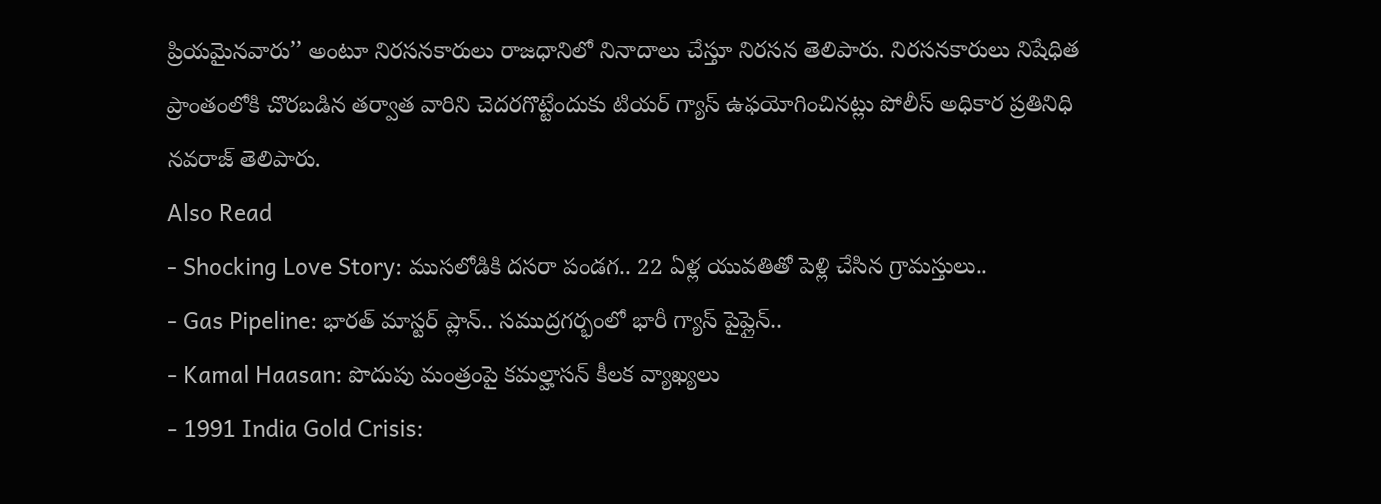ప్రియమైనవారు’’ అంటూ నిరసనకారులు రాజధానిలో నినాదాలు చేస్తూ నిరసన తెలిపారు. నిరసనకారులు నిషేధిత ప్రాంతంలోకి చొరబడిన తర్వాత వారిని చెదరగొట్టేందుకు టియర్ గ్యాస్ ఉఫయోగించినట్లు పోలీస్ అధికార ప్రతినిధి నవరాజ్ తెలిపారు.
Also Read
- Shocking Love Story: ముసలోడికి దసరా పండగ.. 22 ఏళ్ల యువతితో పెళ్లి చేసిన గ్రామస్తులు..
- Gas Pipeline: భారత్ మాస్టర్ ప్లాన్.. సముద్రగర్భంలో భారీ గ్యాస్ పైప్లైన్..
- Kamal Haasan: పొదుపు మంత్రంపై కమల్హాసన్ కీలక వ్యాఖ్యలు
- 1991 India Gold Crisis: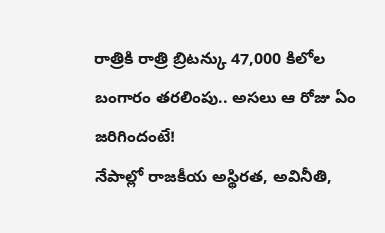రాత్రికి రాత్రి బ్రిటన్కు 47,000 కిలోల బంగారం తరలింపు.. అసలు ఆ రోజు ఏం జరిగిందంటే!
నేపాల్లో రాజకీయ అస్థిరత, అవినీతి,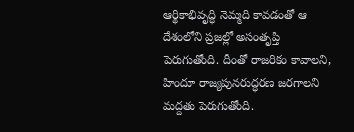ఆర్థికాభివృద్ధి నెమ్మది కావడంతో ఆ దేశంలోని ప్రజల్లో అసంతృప్తి పెరుగుతోంది. దీంతో రాజరికం కావాలని, హిందూ రాజ్యపునరుద్ధరణ జరగాలని మద్దతు పెరుగుతోంది.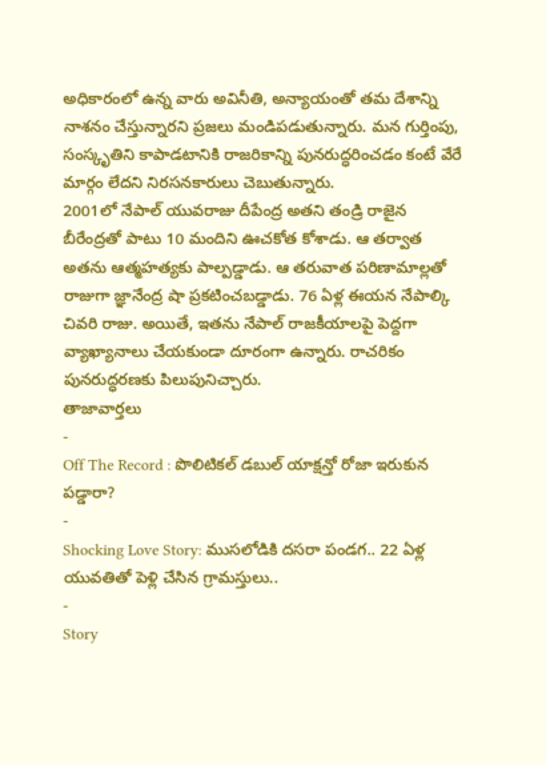అధికారంలో ఉన్న వారు అవినీతి, అన్యాయంతో తమ దేశాన్ని నాశనం చేస్తున్నారని ప్రజలు మండిపడుతున్నారు. మన గుర్తింపు, సంస్కృతిని కాపాడటానికి రాజరికాన్ని పునరుద్ధరించడం కంటే వేరే మార్గం లేదని నిరసనకారులు చెబుతున్నారు.
2001లో నేపాల్ యువరాజు దీపేంద్ర అతని తండ్రి రాజైన బీరేంద్రతో పాటు 10 మందిని ఊచకోత కోశాడు. ఆ తర్వాత అతను ఆత్మహత్యకు పాల్పడ్డాడు. ఆ తరువాత పరిణామాల్లతో రాజుగా జ్ఞానేంద్ర షా ప్రకటించబడ్డాడు. 76 ఏళ్ల ఈయన నేపాల్కి చివరి రాజు. అయితే, ఇతను నేపాల్ రాజకీయాలపై పెద్దగా వ్యాఖ్యానాలు చేయకుండా దూరంగా ఉన్నారు. రాచరికం పునరుద్ధరణకు పిలుపునిచ్చారు.
తాజావార్తలు
-
Off The Record : పొలిటికల్ డబుల్ యాక్షన్తో రోజా ఇరుకున పడ్డారా?
-
Shocking Love Story: ముసలోడికి దసరా పండగ.. 22 ఏళ్ల యువతితో పెళ్లి చేసిన గ్రామస్తులు..
-
Story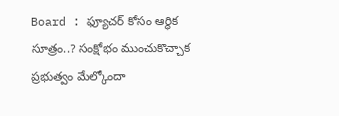Board : ఫ్యూచర్ కోసం ఆర్థిక సూత్రం..? సంక్షోభం ముంచుకొచ్చాక ప్రభుత్వం మేల్కోందా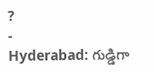?
-
Hyderabad: గుడ్డిగా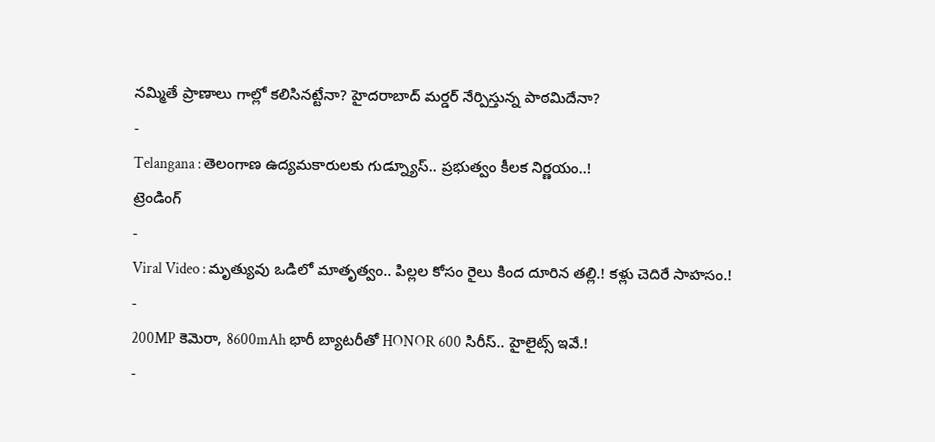నమ్మితే ప్రాణాలు గాల్లో కలిసినట్టేనా? హైదరాబాద్ మర్డర్ నేర్పిస్తున్న పాఠమిదేనా?
-
Telangana : తెలంగాణ ఉద్యమకారులకు గుడ్న్యూస్.. ప్రభుత్వం కీలక నిర్ణయం..!
ట్రెండింగ్
-
Viral Video : మృత్యువు ఒడిలో మాతృత్వం.. పిల్లల కోసం రైలు కింద దూరిన తల్లి.! కళ్లు చెదిరే సాహసం.!
-
200MP కెమెరా, 8600mAh భారీ బ్యాటరీతో HONOR 600 సిరీస్.. హైలైట్స్ ఇవే.!
-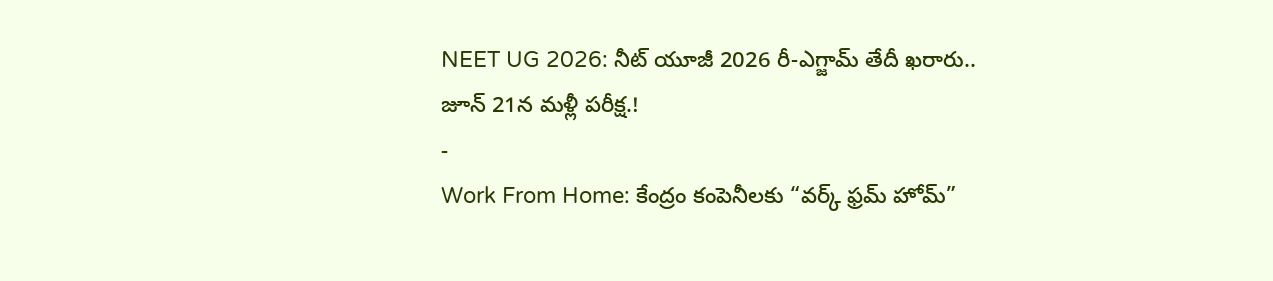NEET UG 2026: నీట్ యూజీ 2026 రీ-ఎగ్జామ్ తేదీ ఖరారు.. జూన్ 21న మళ్లీ పరీక్ష.!
-
Work From Home: కేంద్రం కంపెనీలకు “వర్క్ ఫ్రమ్ హోమ్”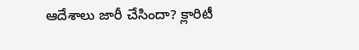ఆదేశాలు జారీ చేసిందా? క్లారిటీ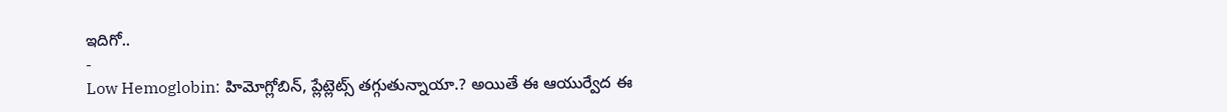ఇదిగో..
-
Low Hemoglobin: హిమోగ్లోబిన్, ప్లేట్లెట్స్ తగ్గుతున్నాయా.? అయితే ఈ ఆయుర్వేద ఈ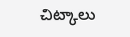చిట్కాలు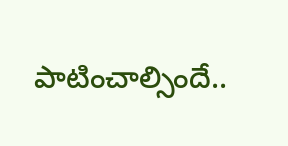పాటించాల్సిందే..